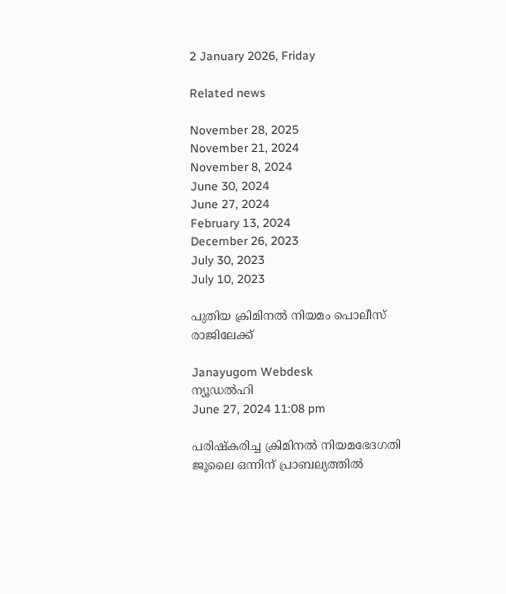2 January 2026, Friday

Related news

November 28, 2025
November 21, 2024
November 8, 2024
June 30, 2024
June 27, 2024
February 13, 2024
December 26, 2023
July 30, 2023
July 10, 2023

പുതിയ ക്രിമിനല്‍ നിയമം പൊലീസ് രാജിലേക്ക്

Janayugom Webdesk
ന്യൂഡല്‍ഹി
June 27, 2024 11:08 pm

പരിഷ്കരിച്ച ക്രിമിനല്‍ നിയമഭേദഗതി ജൂലൈ ഒന്നിന് പ്രാബല്യത്തില്‍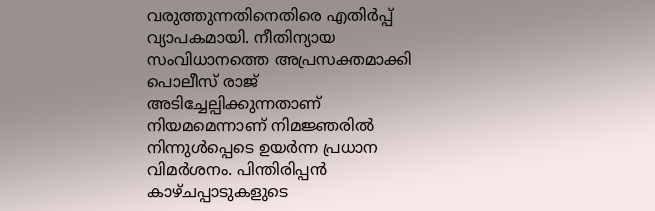വരുത്തുന്നതിനെതിരെ എതിര്‍പ്പ് വ്യാപകമായി. നീതിന്യായ സംവിധാനത്തെ അപ്രസക്തമാക്കി പൊലീസ് രാജ് അടിച്ചേല്പിക്കുന്നതാണ് നിയമമെന്നാണ് നിമജ്ഞരില്‍ നിന്നുള്‍പ്പെടെ ഉയര്‍ന്ന പ്രധാന വിമര്‍ശനം. പിന്തിരിപ്പന്‍ കാഴ്ചപ്പാടുകളുടെ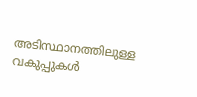അടിസ്ഥാനത്തിലുള്ള വകുപ്പുകള്‍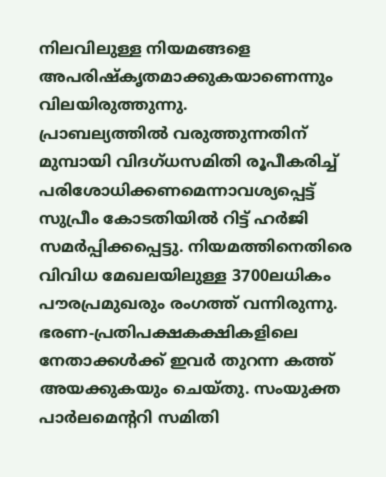നിലവിലുള്ള നിയമങ്ങളെ അപരിഷ്കൃതമാക്കുകയാണെന്നും വിലയിരുത്തുന്നു.
പ്രാബല്യത്തില്‍ വരുത്തുന്നതിന് മുമ്പായി വിദഗ്ധസമിതി രൂപീകരിച്ച് പരിശോധിക്കണമെന്നാവശ്യപ്പെട്ട് സുപ്രീം കോടതിയില്‍ റിട്ട് ഹര്‍ജി സമര്‍പ്പിക്കപ്പെട്ടു. നിയമത്തിനെതിരെ വിവിധ മേഖലയിലുള്ള 3700ലധികം പൗരപ്രമുഖരും രംഗത്ത് വന്നിരുന്നു. ഭരണ‑പ്രതിപക്ഷകക്ഷികളിലെ നേതാക്കള്‍ക്ക് ഇവര്‍ തുറന്ന കത്ത് അയക്കുകയും ചെയ്തു. സംയുക്ത പാർലമെന്ററി സമിതി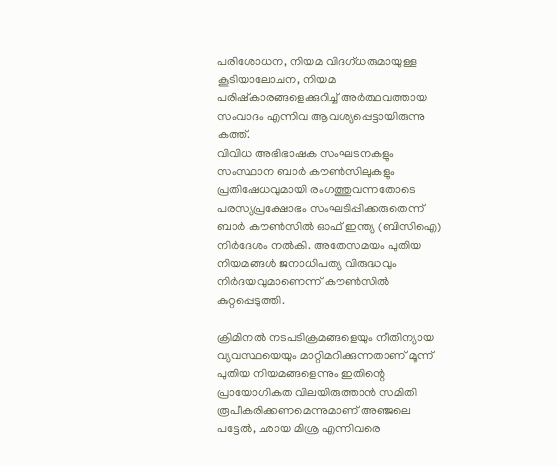പരിശോധന, നിയമ വിദഗ്ധരുമായുള്ള കൂടിയാലോചന, നിയമ പരിഷ്കാരങ്ങളെക്കുറിച്ച് അർത്ഥവത്തായ സംവാദം എന്നിവ ആവശ്യപ്പെട്ടായിരുന്നു കത്ത്.
വിവിധ അഭിഭാഷക സംഘടനകളും സംസ്ഥാന ബാര്‍ കൗണ്‍സിലുകളും പ്രതിഷേധവുമായി രംഗത്തുവന്നതോടെ പരസ്യപ്രക്ഷോഭം സംഘടിപ്പിക്കരുതെന്ന് ബാര്‍ കൗണ്‍സില്‍ ഓഫ് ഇന്ത്യ (ബിസിഐ) നിര്‍ദേശം നല്‍കി. അതേസമയം പുതിയ നിയമങ്ങള്‍ ജനാധിപത്യ വിരുദ്ധവും നിര്‍ദയവുമാണെന്ന് കൗണ്‍സില്‍ കുറ്റപ്പെടുത്തി.

ക്രിമിനൽ നടപടിക്രമങ്ങളെയും നീതിന്യായ വ്യവസ്ഥയെയും മാറ്റിമറിക്കുന്നതാണ് മൂന്ന് പുതിയ നിയമങ്ങളെന്നും ഇതിന്റെ പ്രായോഗികത വിലയിരുത്താൻ സമിതി രൂപീകരിക്കണമെന്നുമാണ് അഞ്ജലെ പട്ടേല്‍, ഛായ മിശ്ര എന്നിവരെ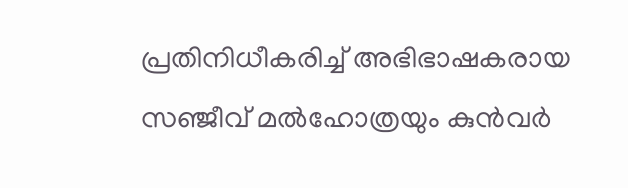പ്രതിനിധീകരിച്ച് അഭിഭാഷകരായ സഞ്ജീവ് മൽഹോത്രയും കുൻവർ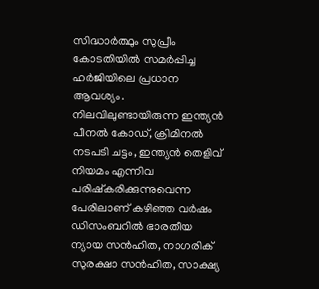സിദ്ധാർത്ഥും സുപ്രീം കോടതിയില്‍ സമര്‍പ്പിച്ച ഹര്‍ജിയിലെ പ്രധാന ആവശ്യം.
നിലവിലുണ്ടായിരുന്ന ഇന്ത്യൻ പീനൽ കോഡ്, ക്രിമിനൽ നടപടി ചട്ടം, ഇന്ത്യൻ തെളിവ് നിയമം എന്നിവ പരിഷ്കരിക്കുന്നുവെന്ന പേരിലാണ് കഴിഞ്ഞ വര്‍ഷം ഡിസംബറില്‍ ഭാരതീയ ന്യായ സന്‍ഹിത, നാഗരിക് സുരക്ഷാ സന്‍ഹിത, സാക്ഷ്യ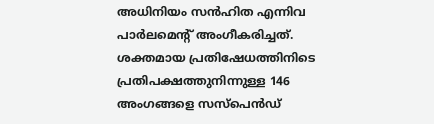അധിനിയം സന്‍ഹിത എന്നിവ പാര്‍ലമെന്റ് അംഗീകരിച്ചത്. ശക്തമായ പ്രതിഷേധത്തിനിടെ പ്രതിപക്ഷത്തുനിന്നുള്ള 146 അംഗങ്ങളെ സസ്പെൻഡ്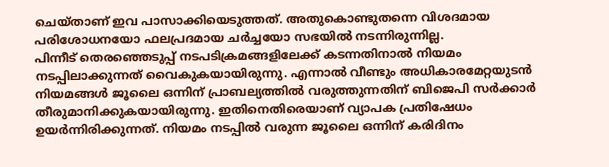ചെയ്താണ് ഇവ പാസാക്കിയെടുത്തത്. അതുകൊണ്ടുതന്നെ വിശദമായ പരിശോധനയോ ഫലപ്രദമായ ചർച്ചയോ സഭയില്‍ നടന്നിരുന്നില്ല.
പിന്നീട് തെരഞ്ഞെടുപ്പ് നടപടിക്രമങ്ങളിലേക്ക് കടന്നതിനാല്‍ നിയമം നടപ്പിലാക്കുന്നത് വൈകുകയായിരുന്നു. എന്നാല്‍ വീണ്ടും അധികാരമേറ്റയുടന്‍ നിയമങ്ങള്‍ ജൂലൈ ഒന്നിന് പ്രാബല്യത്തില്‍ വരുത്തുന്നതിന് ബിജെപി സര്‍ക്കാര്‍ തീരുമാനിക്കുകയായിരുന്നു. ഇതിനെതിരെയാണ് വ്യാപക പ്രതിഷേധം ഉയര്‍ന്നിരിക്കുന്നത്. നിയമം നടപ്പില്‍ വരുന്ന ജൂലൈ ഒന്നിന് കരിദിനം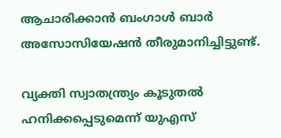ആചാരിക്കാന്‍ ബംഗാള്‍ ബാര്‍ അസോസിയേഷന്‍ തീരുമാനിച്ചിട്ടുണ്ട്.

വ്യക്തി സ്വാതന്ത്ര്യം കൂടുതല്‍ ഹനിക്കപ്പെടുമെന്ന് യുഎസ്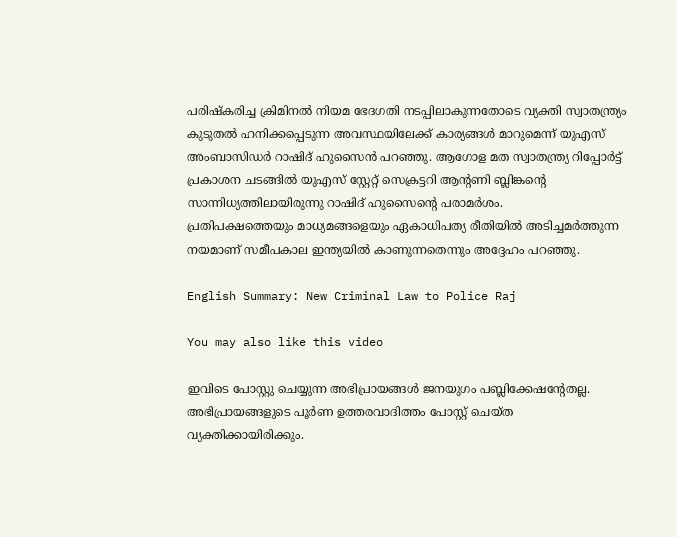പരിഷ്കരിച്ച ക്രിമിനല്‍ നിയമ ഭേദഗതി നടപ്പിലാകുന്നതോടെ വ്യക്തി സ്വാതന്ത്ര്യം കുടുതല്‍ ഹനിക്കപ്പെടുന്ന അവസ്ഥയിലേക്ക് കാര്യങ്ങള്‍ മാറുമെന്ന് യുഎസ് അംബാസിഡര്‍ റാഷിദ് ഹുസൈന്‍ പറഞ്ഞു. ആഗോള മത സ്വാതന്ത്ര്യ റിപ്പോര്‍ട്ട് പ്രകാശന ചടങ്ങില്‍ യുഎസ് സ്റ്റേറ്റ് സെക്രട്ടറി ആന്റണി ബ്ലിങ്കന്റെ സാന്നിധ്യത്തിലായിരുന്നു റാഷിദ് ഹുസൈന്റെ പരാമര്‍ശം.
പ്രതിപക്ഷത്തെയും മാധ്യമങ്ങളെയും ഏകാധിപത്യ രീതിയില്‍ അടിച്ചമര്‍ത്തുന്ന നയമാണ് സമീപകാല ഇന്ത്യയില്‍ കാണുന്നതെന്നും അദ്ദേഹം പറഞ്ഞു.

English Summary: New Criminal Law to Police Raj

You may also like this video

ഇവിടെ പോസ്റ്റു ചെയ്യുന്ന അഭിപ്രായങ്ങള്‍ ജനയുഗം പബ്ലിക്കേഷന്റേതല്ല. അഭിപ്രായങ്ങളുടെ പൂര്‍ണ ഉത്തരവാദിത്തം പോസ്റ്റ് ചെയ്ത വ്യക്തിക്കായിരിക്കും.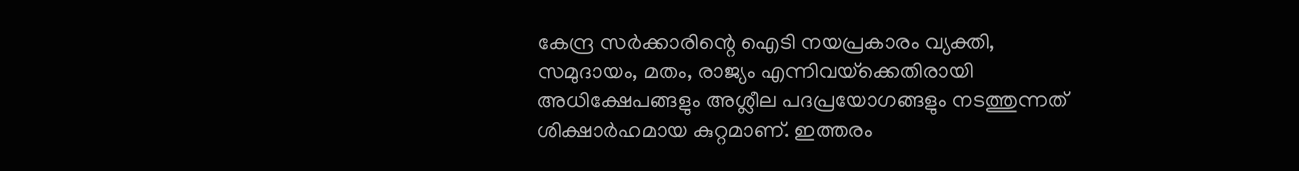കേന്ദ്ര സര്‍ക്കാരിന്റെ ഐടി നയപ്രകാരം വ്യക്തി, സമുദായം, മതം, രാജ്യം എന്നിവയ്‌ക്കെതിരായി അധിക്ഷേപങ്ങളും അശ്ലീല പദപ്രയോഗങ്ങളും നടത്തുന്നത് ശിക്ഷാര്‍ഹമായ കുറ്റമാണ്. ഇത്തരം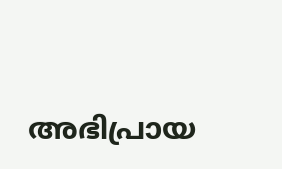അഭിപ്രായ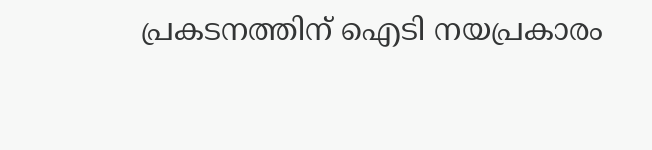പ്രകടനത്തിന് ഐടി നയപ്രകാരം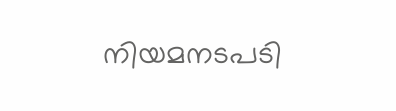നിയമനടപടി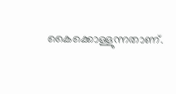കൈക്കൊള്ളുന്നതാണ്.